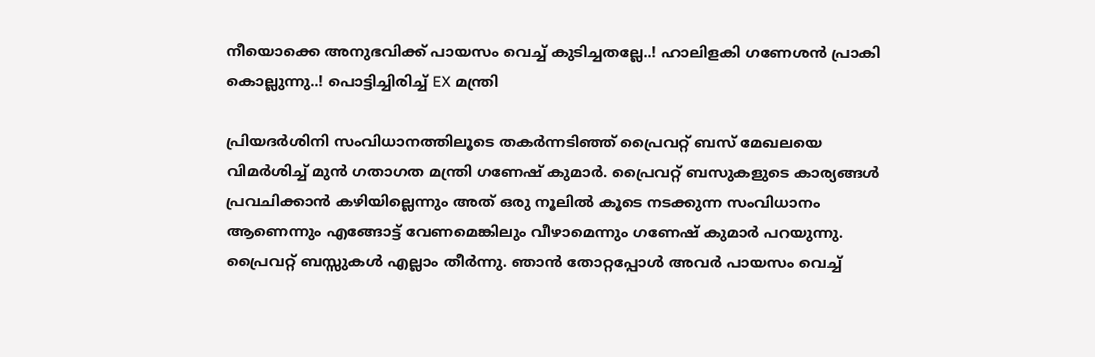നീയൊക്കെ അനുഭവിക്ക് പായസം വെച്ച് കുടിച്ചതല്ലേ..! ഹാലിളകി ഗണേശൻ പ്രാകി കൊല്ലുന്നു..! പൊട്ടിച്ചിരിച്ച് EX മന്ത്രി

പ്രിയദർശിനി സംവിധാനത്തിലൂടെ തകർന്നടിഞ്ഞ് പ്രൈവറ്റ് ബസ് മേഖലയെ വിമർശിച്ച് മുൻ ഗതാഗത മന്ത്രി ഗണേഷ് കുമാർ. പ്രൈവറ്റ് ബസുകളുടെ കാര്യങ്ങൾ പ്രവചിക്കാൻ കഴിയില്ലെന്നും അത് ഒരു നൂലിൽ കൂടെ നടക്കുന്ന സംവിധാനം ആണെന്നും എങ്ങോട്ട് വേണമെങ്കിലും വീഴാമെന്നും ഗണേഷ് കുമാർ പറയുന്നു. പ്രൈവറ്റ് ബസ്സുകൾ എല്ലാം തീർന്നു. ഞാൻ തോറ്റപ്പോൾ അവർ പായസം വെച്ച്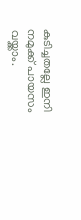കുടിച്ചതല്ലേ ഇനി നമുക്ക് പായസം വയ്ക്കാം.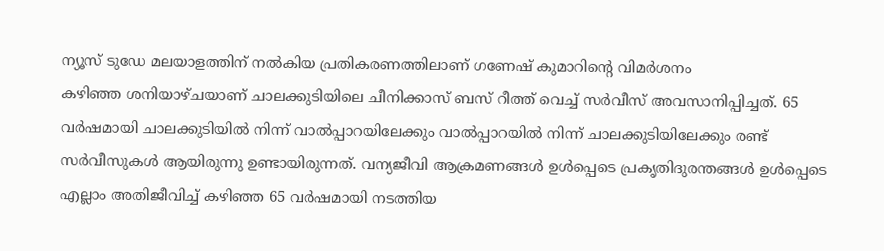ന്യൂസ് ടുഡേ മലയാളത്തിന് നൽകിയ പ്രതികരണത്തിലാണ് ഗണേഷ് കുമാറിന്റെ വിമർശനം
കഴിഞ്ഞ ശനിയാഴ്ചയാണ് ചാലക്കുടിയിലെ ചീനിക്കാസ് ബസ് റീത്ത് വെച്ച് സർവീസ് അവസാനിപ്പിച്ചത്. 65 വർഷമായി ചാലക്കുടിയിൽ നിന്ന് വാൽപ്പാറയിലേക്കും വാൽപ്പാറയിൽ നിന്ന് ചാലക്കുടിയിലേക്കും രണ്ട് സർവീസുകൾ ആയിരുന്നു ഉണ്ടായിരുന്നത്. വന്യജീവി ആക്രമണങ്ങൾ ഉൾപ്പെടെ പ്രകൃതിദുരന്തങ്ങൾ ഉൾപ്പെടെ എല്ലാം അതിജീവിച്ച് കഴിഞ്ഞ 65 വർഷമായി നടത്തിയ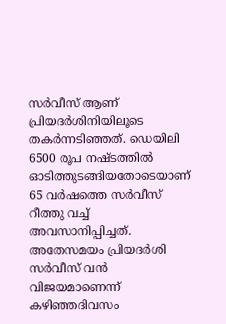സർവീസ് ആണ് പ്രിയദർശിനിയിലൂടെ തകർന്നടിഞ്ഞത്. ഡെയിലി 6500 രൂപ നഷ്ടത്തിൽ ഓടിത്തുടങ്ങിയതോടെയാണ് 65 വർഷത്തെ സർവീസ് റീത്തു വച്ച് അവസാനിപ്പിച്ചത്.
അതേസമയം പ്രിയദർശി സർവീസ് വൻ വിജയമാണെന്ന് കഴിഞ്ഞദിവസം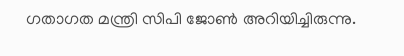ഗതാഗത മന്ത്രി സിപി ജോൺ അറിയിച്ചിരുന്നു.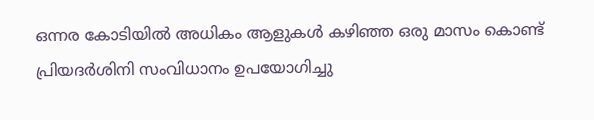ഒന്നര കോടിയിൽ അധികം ആളുകൾ കഴിഞ്ഞ ഒരു മാസം കൊണ്ട് പ്രിയദർശിനി സംവിധാനം ഉപയോഗിച്ചു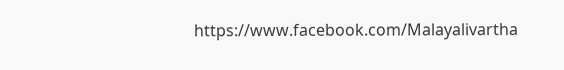https://www.facebook.com/Malayalivartha